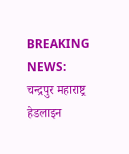BREAKING NEWS:
चन्द्रपुर महाराष्ट्र हेडलाइन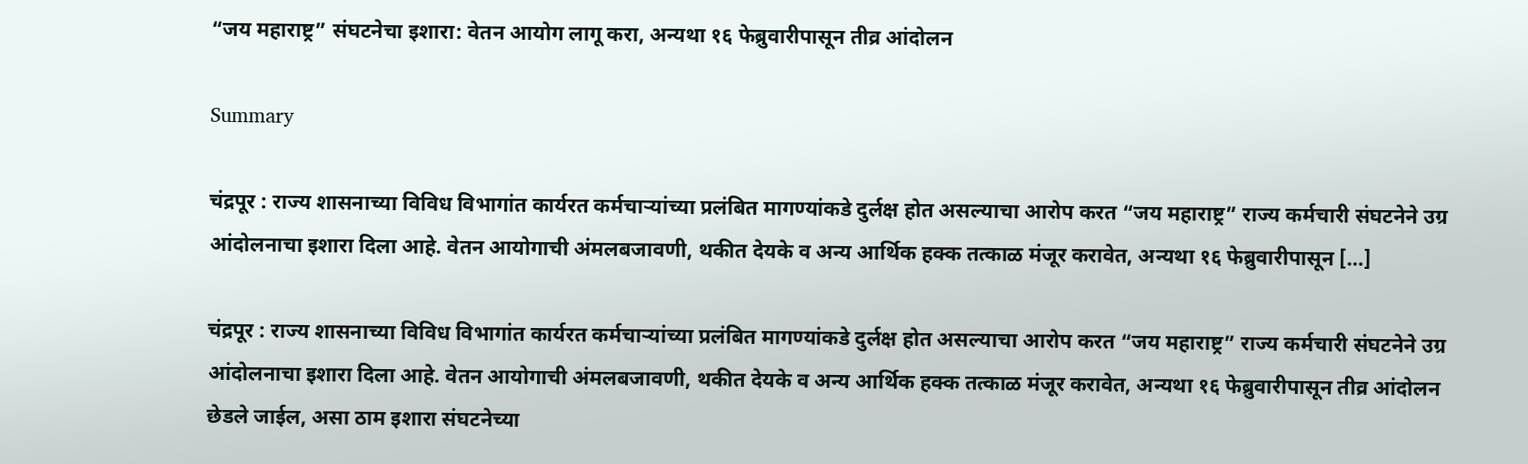“जय महाराष्ट्र” संघटनेचा इशारा: वेतन आयोग लागू करा, अन्यथा १६ फेब्रुवारीपासून तीव्र आंदोलन

Summary

चंद्रपूर : राज्य शासनाच्या विविध विभागांत कार्यरत कर्मचाऱ्यांच्या प्रलंबित मागण्यांकडे दुर्लक्ष होत असल्याचा आरोप करत “जय महाराष्ट्र” राज्य कर्मचारी संघटनेने उग्र आंदोलनाचा इशारा दिला आहे. वेतन आयोगाची अंमलबजावणी, थकीत देयके व अन्य आर्थिक हक्क तत्काळ मंजूर करावेत, अन्यथा १६ फेब्रुवारीपासून […]

चंद्रपूर : राज्य शासनाच्या विविध विभागांत कार्यरत कर्मचाऱ्यांच्या प्रलंबित मागण्यांकडे दुर्लक्ष होत असल्याचा आरोप करत “जय महाराष्ट्र” राज्य कर्मचारी संघटनेने उग्र आंदोलनाचा इशारा दिला आहे. वेतन आयोगाची अंमलबजावणी, थकीत देयके व अन्य आर्थिक हक्क तत्काळ मंजूर करावेत, अन्यथा १६ फेब्रुवारीपासून तीव्र आंदोलन छेडले जाईल, असा ठाम इशारा संघटनेच्या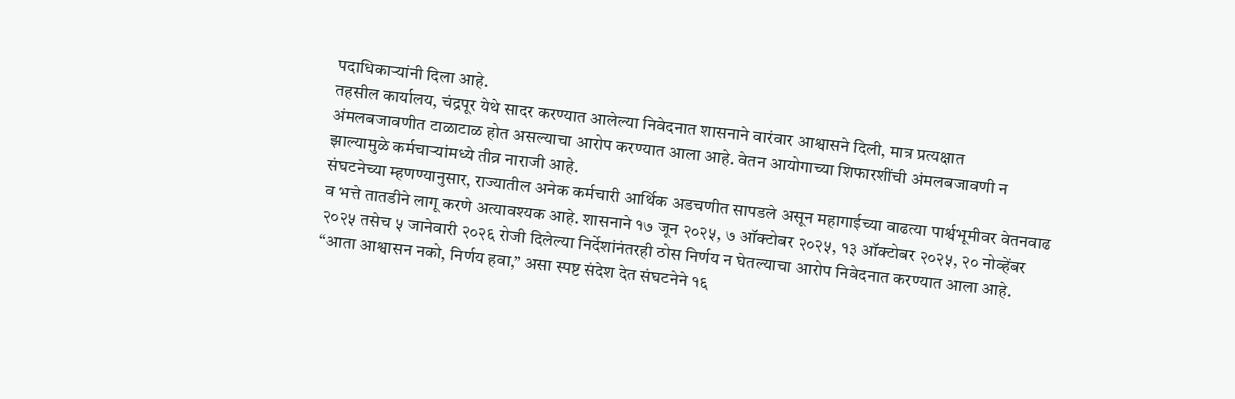पदाधिकाऱ्यांनी दिला आहे.
तहसील कार्यालय, चंद्रपूर येथे सादर करण्यात आलेल्या निवेदनात शासनाने वारंवार आश्वासने दिली, मात्र प्रत्यक्षात अंमलबजावणीत टाळाटाळ होत असल्याचा आरोप करण्यात आला आहे. वेतन आयोगाच्या शिफारशींची अंमलबजावणी न झाल्यामुळे कर्मचाऱ्यांमध्ये तीव्र नाराजी आहे.
संघटनेच्या म्हणण्यानुसार, राज्यातील अनेक कर्मचारी आर्थिक अडचणीत सापडले असून महागाईच्या वाढत्या पार्श्वभूमीवर वेतनवाढ व भत्ते तातडीने लागू करणे अत्यावश्यक आहे. शासनाने १७ जून २०२५, ७ ऑक्टोबर २०२५, १३ ऑक्टोबर २०२५, २० नोव्हेंबर २०२५ तसेच ५ जानेवारी २०२६ रोजी दिलेल्या निर्देशांनंतरही ठोस निर्णय न घेतल्याचा आरोप निवेदनात करण्यात आला आहे.
“आता आश्वासन नको, निर्णय हवा,” असा स्पष्ट संदेश देत संघटनेने १६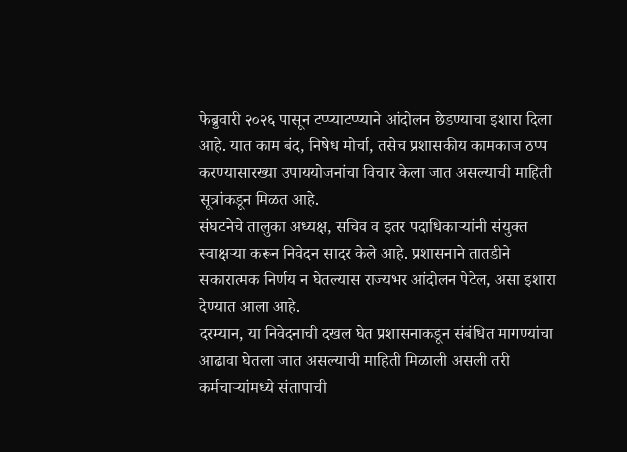फेब्रुवारी २०२६ पासून टप्प्याटप्प्याने आंदोलन छेडण्याचा इशारा दिला आहे. यात काम बंद, निषेध मोर्चा, तसेच प्रशासकीय कामकाज ठप्प करण्यासारख्या उपाययोजनांचा विचार केला जात असल्याची माहिती सूत्रांकडून मिळत आहे.
संघटनेचे तालुका अध्यक्ष, सचिव व इतर पदाधिकाऱ्यांनी संयुक्त स्वाक्षऱ्या करून निवेदन सादर केले आहे. प्रशासनाने तातडीने सकारात्मक निर्णय न घेतल्यास राज्यभर आंदोलन पेटेल, असा इशारा देण्यात आला आहे.
दरम्यान, या निवेदनाची दखल घेत प्रशासनाकडून संबंधित मागण्यांचा आढावा घेतला जात असल्याची माहिती मिळाली असली तरी कर्मचाऱ्यांमध्ये संतापाची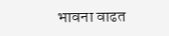भावना वाढत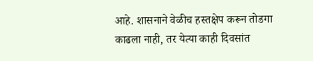आहे. शासनाने वेळीच हस्तक्षेप करून तोडगा काढला नाही, तर येत्या काही दिवसांत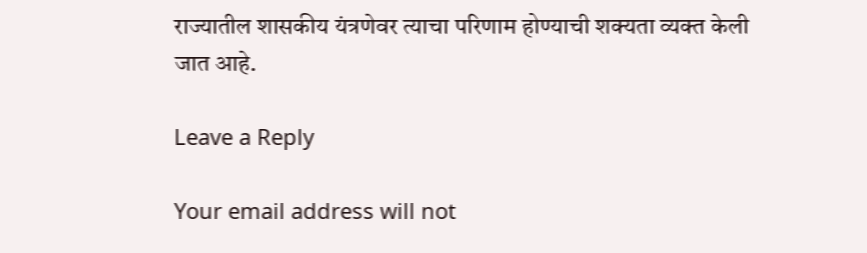राज्यातील शासकीय यंत्रणेवर त्याचा परिणाम होण्याची शक्यता व्यक्त केली जात आहे.

Leave a Reply

Your email address will not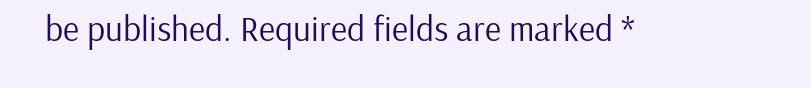be published. Required fields are marked *